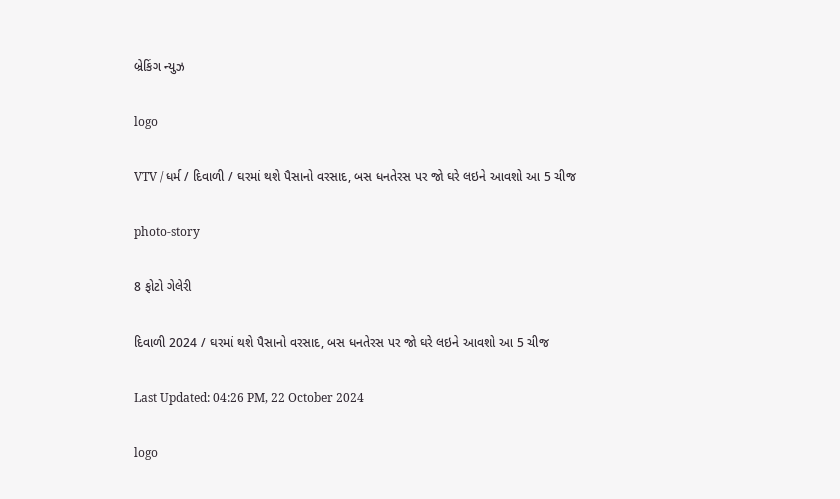બ્રેકિંગ ન્યુઝ

logo

VTV / ધર્મ / દિવાળી / ઘરમાં થશે પૈસાનો વરસાદ, બસ ધનતેરસ પર જો ઘરે લઇને આવશો આ 5 ચીજ

photo-story

8 ફોટો ગેલેરી

દિવાળી 2024 / ઘરમાં થશે પૈસાનો વરસાદ, બસ ધનતેરસ પર જો ઘરે લઇને આવશો આ 5 ચીજ

Last Updated: 04:26 PM, 22 October 2024

logo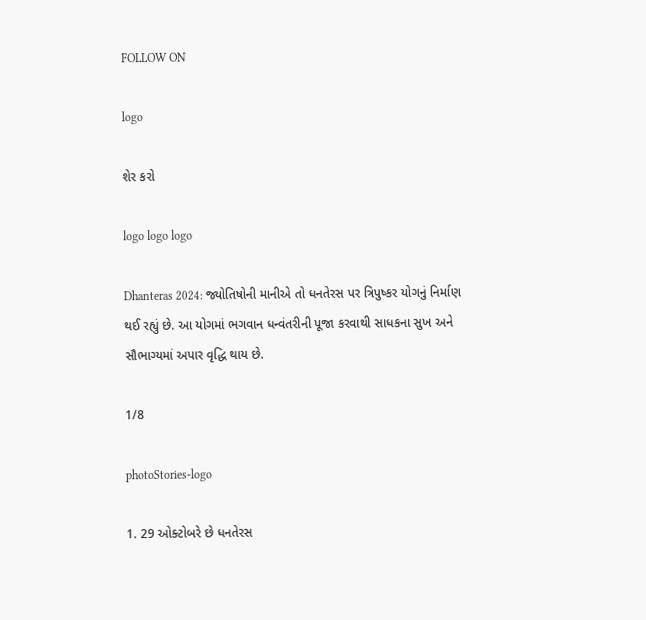FOLLOW ON

logo

શેર કરો

logo logo logo

Dhanteras 2024: જ્યોતિષોની માનીએ તો ધનતેરસ પર ત્રિપુષ્કર યોગનું નિર્માણ થઈ રહ્યું છે. આ યોગમાં ભગવાન ધન્વંતરીની પૂજા કરવાથી સાધકના સુખ અને સૌભાગ્યમાં અપાર વૃદ્ધિ થાય છે.

1/8

photoStories-logo

1. 29 ઓક્ટોબરે છે ધનતેરસ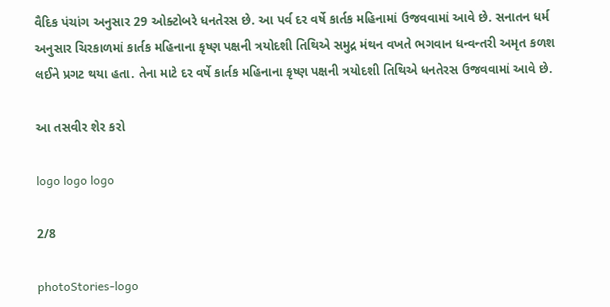વૈદિક પંચાંગ અનુસાર 29 ઓક્ટોબરે ધનતેરસ છે. આ પર્વ દર વર્ષે કાર્તક મહિનામાં ઉજવવામાં આવે છે. સનાતન ધર્મ અનુસાર ચિરકાળમાં કાર્તક મહિનાના કૃષ્ણ પક્ષની ત્રયોદશી તિથિએ સમુદ્ર મંથન વખતે ભગવાન ધન્વન્તરી અમૃત કળશ લઈને પ્રગટ થયા હતા. તેના માટે દર વર્ષે કાર્તક મહિનાના કૃષ્ણ પક્ષની ત્રયોદશી તિથિએ ધનતેરસ ઉજવવામાં આવે છે.

આ તસવીર શેર કરો

logo logo logo

2/8

photoStories-logo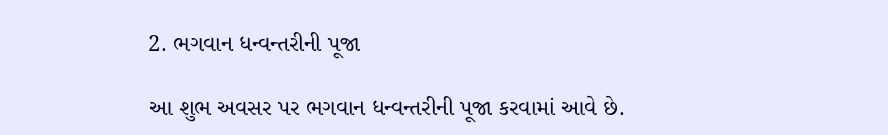2. ભગવાન ધન્વન્તરીની પૂજા

આ શુભ અવસર પર ભગવાન ધન્વન્તરીની પૂજા કરવામાં આવે છે.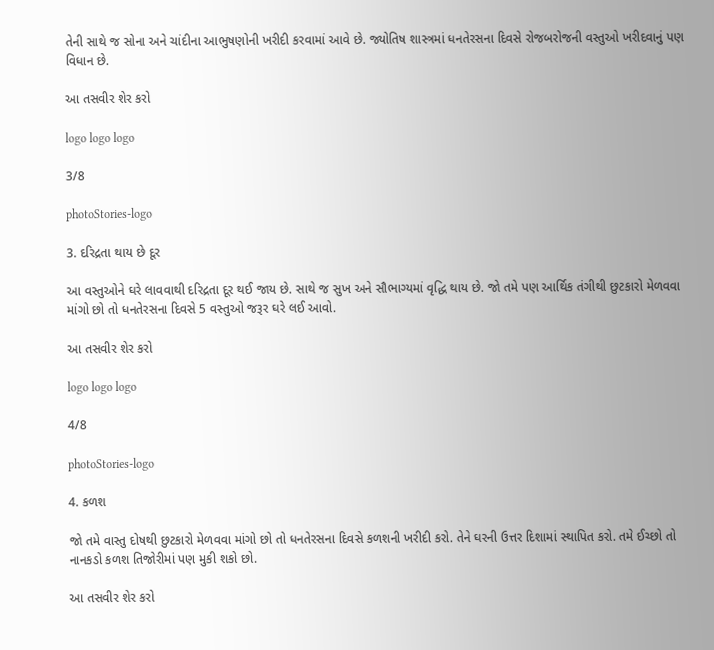તેની સાથે જ સોના અને ચાંદીના આભુષણોની ખરીદી કરવામાં આવે છે. જ્યોતિષ શાસ્ત્રમાં ધનતેરસના દિવસે રોજબરોજની વસ્તુઓ ખરીદવાનું પણ વિધાન છે.

આ તસવીર શેર કરો

logo logo logo

3/8

photoStories-logo

3. દરિદ્રતા થાય છે દૂર

આ વસ્તુઓને ઘરે લાવવાથી દરિદ્રતા દૂર થઈ જાય છે. સાથે જ સુખ અને સૌભાગ્યમાં વૃદ્ધિ થાય છે. જો તમે પણ આર્થિક તંગીથી છુટકારો મેળવવા માંગો છો તો ધનતેરસના દિવસે 5 વસ્તુઓ જરૂર ઘરે લઈ આવો.

આ તસવીર શેર કરો

logo logo logo

4/8

photoStories-logo

4. કળશ

જો તમે વાસ્તુ દોષથી છુટકારો મેળવવા માંગો છો તો ધનતેરસના દિવસે કળશની ખરીદી કરો. તેને ઘરની ઉત્તર દિશામાં સ્થાપિત કરો. તમે ઈચ્છો તો નાનકડો કળશ તિજોરીમાં પણ મુકી શકો છો.

આ તસવીર શેર કરો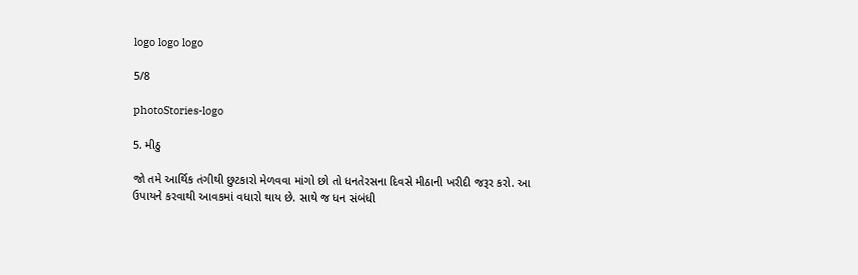logo logo logo

5/8

photoStories-logo

5. મીઠુ

જો તમે આર્થિક તંગીથી છુટકારો મેળવવા માંગો છો તો ધનતેરસના દિવસે મીઠાની ખરીદી જરૂર કરો. આ ઉપાયને કરવાથી આવકમાં વધારો થાય છે. સાથે જ ધન સંબંધી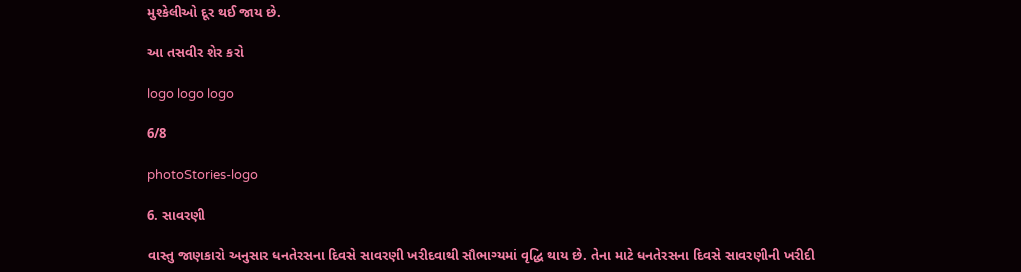મુશ્કેલીઓ દૂર થઈ જાય છે.

આ તસવીર શેર કરો

logo logo logo

6/8

photoStories-logo

6. સાવરણી

વાસ્તુ જાણકારો અનુસાર ધનતેરસના દિવસે સાવરણી ખરીદવાથી સૌભાગ્યમાં વૃદ્ધિ થાય છે. તેના માટે ધનતેરસના દિવસે સાવરણીની ખરીદી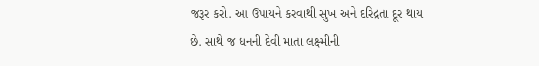જરૂર કરો. આ ઉપાયને કરવાથી સુખ અને દરિદ્રતા દૂર થાય છે. સાથે જ ધનની દેવી માતા લક્ષ્મીની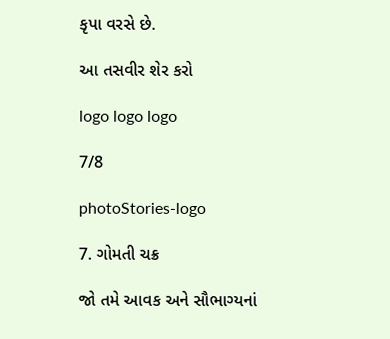કૃપા વરસે છે.

આ તસવીર શેર કરો

logo logo logo

7/8

photoStories-logo

7. ગોમતી ચક્ર

જો તમે આવક અને સૌભાગ્યનાં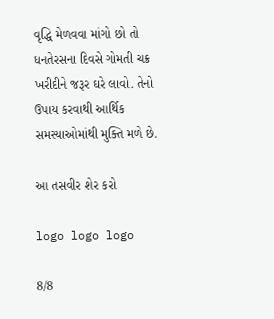વૃદ્ધિ મેળવવા માંગો છો તો ધનતેરસના દિવસે ગોમતી ચક્ર ખરીદીને જરૂર ઘરે લાવો. તેનો ઉપાય કરવાથી આર્થિક સમસ્યાઓમાંથી મુક્તિ મળે છે.

આ તસવીર શેર કરો

logo logo logo

8/8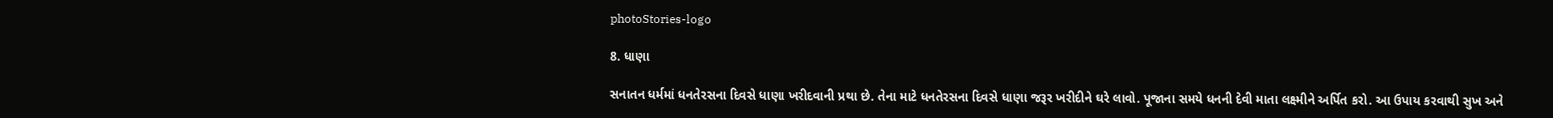photoStories-logo

8. ધાણા

સનાતન ધર્મમાં ધનતેરસના દિવસે ધાણા ખરીદવાની પ્રથા છે. તેના માટે ધનતેરસના દિવસે ધાણા જરૂર ખરીદીને ઘરે લાવો. પૂજાના સમયે ધનની દેવી માતા લક્ષ્મીને અર્પિત કરો. આ ઉપાય કરવાથી સુખ અને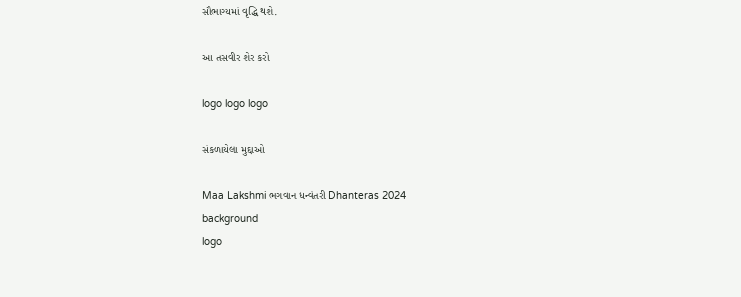સૌભાગ્યમાં વૃદ્ધિ થશે.

આ તસવીર શેર કરો

logo logo logo

સંકળાયેલા મુદ્દાઓ

Maa Lakshmi ભગવાન ધન્વંતરી Dhanteras 2024
background
logo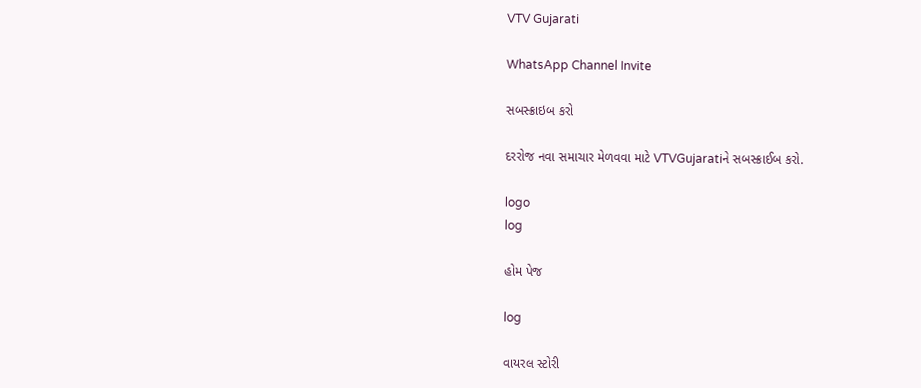VTV Gujarati

WhatsApp Channel Invite

સબસ્ક્રાઇબ કરો

દરરોજ નવા સમાચાર મેળવવા માટે VTVGujaratiને સબસ્ક્રાઈબ કરો.

logo
log

હોમ પેજ

log

વાયરલ સ્ટોરી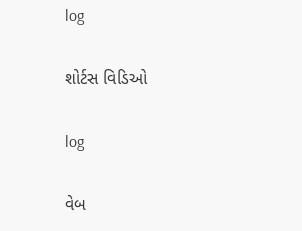log

શોર્ટસ વિડિઓ

log

વેબ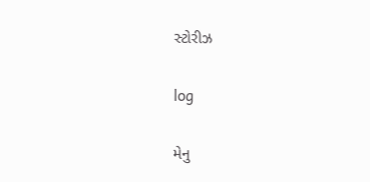સ્ટોરીઝ

log

મેનુ